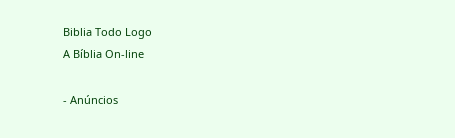Biblia Todo Logo
A Bíblia On-line

- Anúncios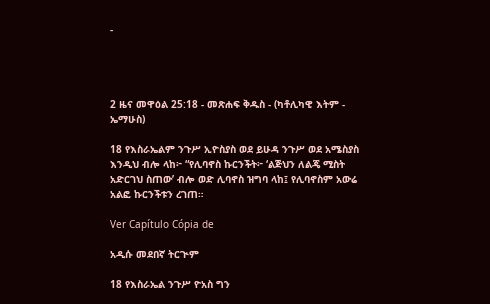-




2 ዜና መዋዕል 25:18 - መጽሐፍ ቅዱስ - (ካቶሊካዊ እትም - ኤማሁስ)

18 የእስራኤልም ንጉሥ ኢዮስያስ ወደ ይሁዳ ንጉሥ ወደ አሜስያስ እንዲህ ብሎ ላከ፦ “የሊባኖስ ኩርንችት፦ ‘ልጅህን ለልጄ ሚስት አድርገህ ስጠው’ ብሎ ወድ ሊባኖስ ዝግባ ላከ፤ የሊባኖስም አውሬ አልፎ ኩርንችቱን ረገጠ።

Ver Capítulo Cópia de

አዲሱ መደበኛ ትርጒም

18 የእስራኤል ንጉሥ ዮአስ ግን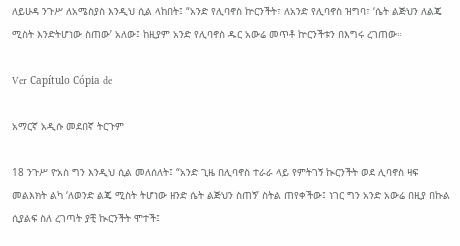ለይሁዳ ንጉሥ ለአሜስያስ እንዲህ ሲል ላከበት፤ “አንድ የሊባኖስ ኵርንችት፣ ለአንድ የሊባኖስ ዝግባ፣ ‘ሴት ልጅህን ለልጄ ሚስት እንድትሆነው ስጠው’ አለው፤ ከዚያም አንድ የሊባኖስ ዱር አውሬ መጥቶ ኵርንችቱን በእግሩ ረገጠው።

Ver Capítulo Cópia de

አማርኛ አዲሱ መደበኛ ትርጉም

18 ንጉሥ ዮአስ ግን እንዲህ ሲል መለሰለት፤ “አንድ ጊዜ በሊባኖስ ተራራ ላይ የምትገኝ ኲርንችት ወደ ሊባኖስ ዛፍ መልእክት ልካ ‘ለወንድ ልጄ ሚስት ትሆነው ዘንድ ሴት ልጅህን ስጠኝ’ ስትል ጠየቀችው፤ ነገር ግን አንድ አውሬ በዚያ በኩል ሲያልፍ ስለ ረገጣት ያቺ ኲርንችት ሞተች፤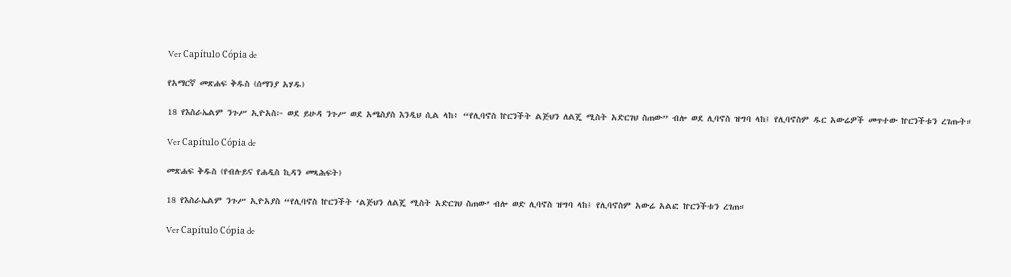Ver Capítulo Cópia de

የአማርኛ መጽሐፍ ቅዱስ (ሰማንያ አሃዱ)

18 የእስራኤልም ንጉሥ ኢዮአስ፦ ወደ ይሁዳ ንጉሥ ወደ አሜስያስ እንዲህ ሲል ላከ፥ “የሊባኖስ ኵርንችት ልጅህን ለልጄ ሚስት አድርገህ ስጠው” ብሎ ወደ ሊባኖስ ዝግባ ላከ፤ የሊባኖስም ዱር አውሬዎች መጥተው ኵርንችቱን ረገጡት።

Ver Capítulo Cópia de

መጽሐፍ ቅዱስ (የብሉይና የሐዲስ ኪዳን መጻሕፍት)

18 የእስራኤልም ንጉሥ ኢዮአያስ “የሊባኖስ ኵርንችት ‘ልጅህን ለልጄ ሚስት አድርገህ ስጠው’ ብሎ ወድ ሊባኖስ ዝግባ ላከ፤ የሊባኖስም አውሬ አልፎ ኵርንችቱን ረገጠ።

Ver Capítulo Cópia de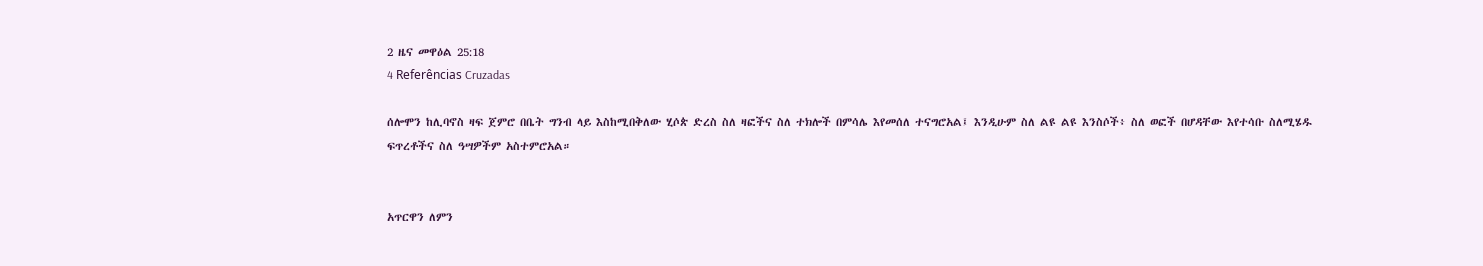2 ዜና መዋዕል 25:18
4 Referências Cruzadas

ሰሎሞን ከሊባኖስ ዛፍ ጀምሮ በቤት ግንብ ላይ እስከሚበቅለው ሂሶጵ ድረስ ስለ ዛፎችና ስለ ተክሎች በምሳሌ እየመሰለ ተናግሮአል፤ እንዲሁም ስለ ልዩ ልዩ እንስሶች፥ ስለ ወፎች በሆዳቸው እየተሳቡ ስለሚሄዱ ፍጥረቶችና ስለ ዓሣዎችም አስተምሮአል።


አጥርዋን ለምን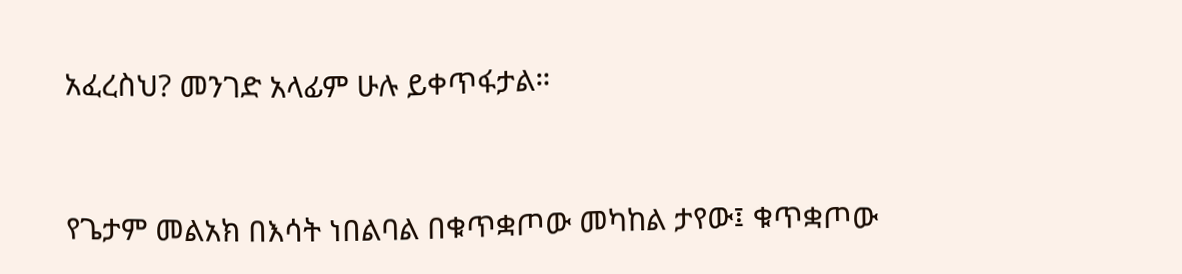አፈረስህ? መንገድ አላፊም ሁሉ ይቀጥፋታል።


የጌታም መልአክ በእሳት ነበልባል በቁጥቋጦው መካከል ታየው፤ ቁጥቋጦው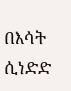በእሳት ሲነድድ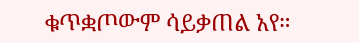ቁጥቋጦውም ሳይቃጠል አየ።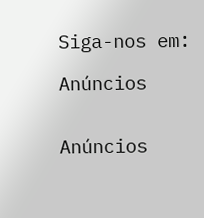Siga-nos em:

Anúncios


Anúncios